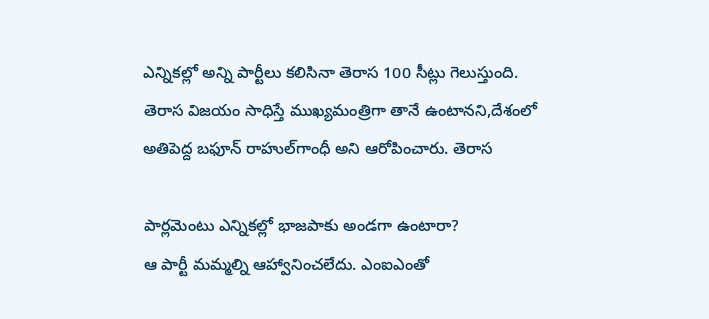ఎన్నికల్లో అన్ని పార్టీలు కలిసినా తెరాస 100 సీట్లు గెలుస్తుంది. తెరాస విజయం సాధిస్తే ముఖ్యమంత్రిగా తానే ఉంటానని,దేశంలో అతిపెద్ద బఫూన్‌ రాహుల్‌గాంధీ అని ఆరోపించారు. తెరాస

పార్లమెంటు ఎన్నికల్లో భాజపాకు అండగా ఉంటారా?
ఆ పార్టీ మమ్మల్ని ఆహ్వానించలేదు. ఎంఐఎంతో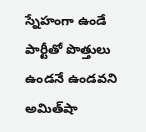స్నేహంగా ఉండే పార్టీతో పొత్తులు ఉండనే ఉండవని అమిత్‌షా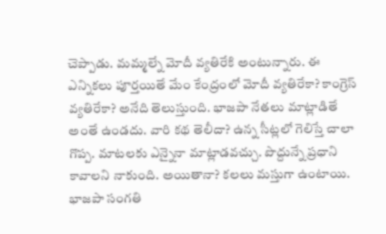చెప్పాడు. మమ్మల్నే మోదీ వ్యతిరేకి అంటున్నారు. ఈ ఎన్నికలు పూర్తయితే మేం కేంద్రంలో మోదీ వ్యతిరేకా? కాంగ్రెస్‌ వ్యతిరేకా? అనేది తెలుస్తుంది. భాజపా నేతలు మాట్లాడితే అంతే ఉండదు. వారి కథ తెలీదా? ఉన్న సీట్లలో గెలిస్తే చాలా గొప్ప. మాటలకు ఎన్నైనా మాట్లాడవచ్చు. పొద్దున్నే ప్రధాని కావాలని నాకుంది. అయితానా? కలలు మస్తుగా ఉంటాయి. భాజపా సంగతి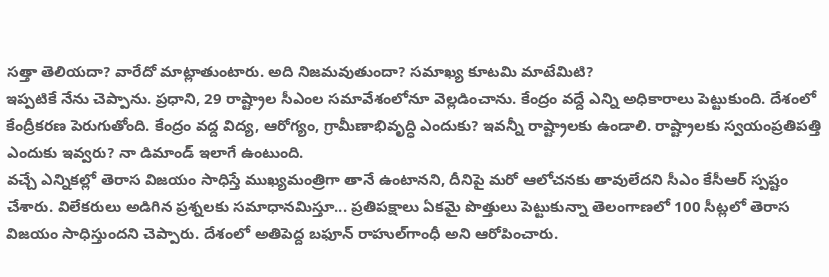సత్తా తెలియదా? వారేదో మాట్లాతుంటారు. అది నిజమవుతుందా? సమాఖ్య కూటమి మాటేమిటి?
ఇప్పటికే నేను చెప్పాను. ప్రధాని, 29 రాష్ట్రాల సీఎంల సమావేశంలోనూ వెల్లడించాను. కేంద్రం వద్దే ఎన్ని అధికారాలు పెట్టుకుంది. దేశంలో కేంద్రీకరణ పెరుగుతోంది. కేంద్రం వద్ద విద్య, ఆరోగ్యం, గ్రామీణాభివృద్ధి ఎందుకు? ఇవన్నీ రాష్ట్రాలకు ఉండాలి. రాష్ట్రాలకు స్వయంప్రతిపత్తి ఎందుకు ఇవ్వరు? నా డిమాండ్‌ ఇలాగే ఉంటుంది.
వచ్చే ఎన్నికల్లో తెరాస విజయం సాధిస్తే ముఖ్యమంత్రిగా తానే ఉంటానని, దీనిపై మరో ఆలోచనకు తావులేదని సీఎం కేసీఆర్‌ స్పష్టం చేశారు. విలేకరులు అడిగిన ప్రశ్నలకు సమాధానమిస్తూ... ప్రతిపక్షాలు ఏకమై పొత్తులు పెట్టుకున్నా తెలంగాణలో 100 సీట్లలో తెరాస విజయం సాధిస్తుందని చెప్పారు. దేశంలో అతిపెద్ద బఫూన్‌ రాహుల్‌గాంధీ అని ఆరోపించారు.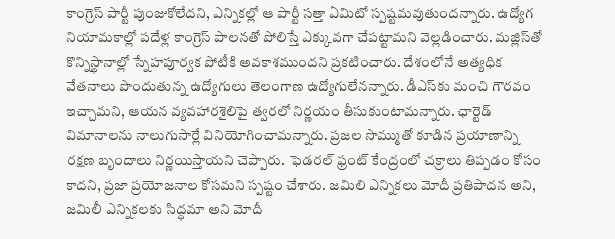కాంగ్రెస్‌ పార్టీ పుంజుకోలేదని, ఎన్నికల్లో ఆ పార్టీ సత్తా ఏమిటో స్పష్టమవుతుందన్నారు. ఉద్యోగ నియామకాల్లో పదేళ్ల కాంగ్రెస్‌ పాలనతో పోలిస్తే ఎక్కువగా చేపట్టామని వెల్లడించారు. మజ్లిస్‌తో కొన్నిస్థానాల్లో స్నేహపూర్వక పోటీకి అవకాశముందని ప్రకటించారు. దేశంలోనే అత్యధిక వేతనాలు పొందుతున్న ఉద్యోగులు తెలంగాణ ఉద్యోగులేనన్నారు. డీఎస్‌కు మంచి గౌరవం ఇచ్చామని, ఆయన వ్యవహారశైలిపై త్వరలో నిర్ణయం తీసుకుంటామన్నారు. ఛార్టెడ్‌ విమానాలను నాలుగుసార్లే వినియోగించామన్నారు. ప్రజల సొమ్ముతో కూడిన ప్రయాణాన్ని రక్షణ బృందాలు నిర్ణయిస్తాయని చెప్పారు.  ఫెడరల్‌ ఫ్రంట్‌ కేంద్రంలో చక్రాలు తిప్పడం కోసం కాదని, ప్రజా ప్రయోజనాల కోసమని స్పష్టం చేశారు. జమిలి ఎన్నికలు మోదీ ప్రతిపాదన అని, జమిలీ ఎన్నికలకు సిద్ధమా అని మోదీ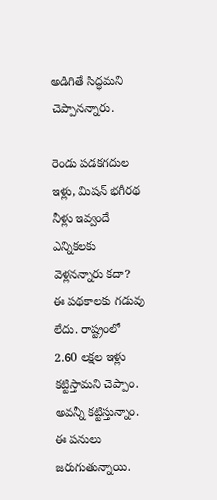అడిగితే సిద్ధమని చెప్పానన్నారు.

రెండు పడకగదుల ఇళ్లు, మిషన్‌ భగీరథ నీళ్లు ఇవ్వందే ఎన్నికలకు వెళ్లనన్నారు కదా?
ఈ పథకాలకు గడువు లేదు. రాష్ట్రంలో 2.60 లక్షల ఇళ్లు కట్టిస్తామని చెప్పాం. అవన్నీ కట్టిస్తున్నాం. ఈ పనులు జరుగుతున్నాయి.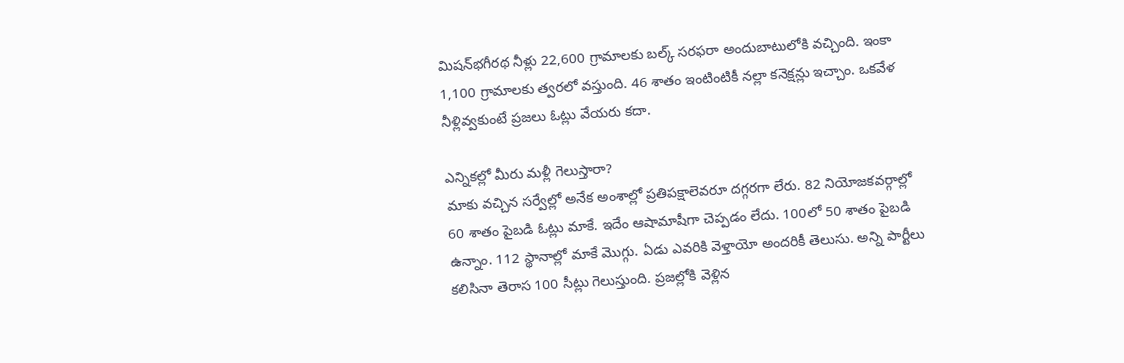మిషన్‌భగీరథ నీళ్లు 22,600 గ్రామాలకు బల్క్‌ సరఫరా అందుబాటులోకి వచ్చింది. ఇంకా 1,100 గ్రామాలకు త్వరలో వస్తుంది. 46 శాతం ఇంటింటికీ నల్లా కనెక్షన్లు ఇచ్చాం. ఒకవేళ నీళ్లివ్వకుంటే ప్రజలు ఓట్లు వేయరు కదా.

ఎన్నికల్లో మీరు మళ్లీ గెలుస్తారా?
మాకు వచ్చిన సర్వేల్లో అనేక అంశాల్లో ప్రతిపక్షాలెవరూ దగ్గరగా లేరు. 82 నియోజకవర్గాల్లో 60 శాతం పైబడి ఓట్లు మాకే. ఇదేం ఆషామాషీగా చెప్పడం లేదు. 100లో 50 శాతం పైబడి ఉన్నాం. 112 స్థానాల్లో మాకే మొగ్గు. ఏడు ఎవరికి వెళ్తాయో అందరికీ తెలుసు. అన్ని పార్టీలు కలిసినా తెరాస 100 సీట్లు గెలుస్తుంది. ప్రజల్లోకి వెళ్లిన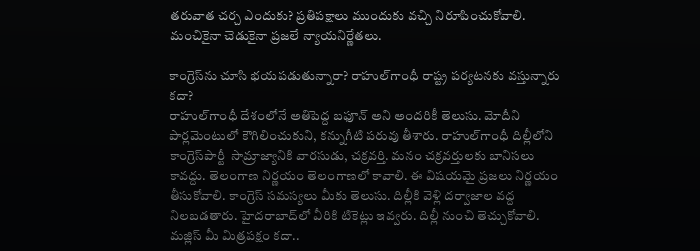తరువాత చర్చ ఎందుకు? ప్రతిపక్షాలు ముందుకు వచ్చి నిరూపించుకోవాలి. మంచికైనా చెడుకైనా ప్రజలే న్యాయనిర్ణేతలు.

కాంగ్రెస్‌ను చూసి భయపడుతున్నారా? రాహుల్‌గాంధీ రాష్ట్ర పర్యటనకు వస్తున్నారు కదా?
రాహుల్‌గాంధీ దేశంలోనే అతిపెద్ద బఫూన్‌ అని అందరికీ తెలుసు. మోదీని పార్లమెంటులో కౌగిలించుకుని, కన్నుగీటి పరువు తీశారు. రాహుల్‌గాంధీ దిల్లీలోని కాంగ్రెస్‌పార్టీ  సామ్రాజ్యానికి వారసుడు, చక్రవర్తి. మనం చక్రవర్తులకు బానిసలు కావద్దు. తెలంగాణ నిర్ణయం తెలంగాణలో కావాలి. ఈ విషయమై ప్రజలు నిర్ణయం తీసుకోవాలి. కాంగ్రెస్‌ సమస్యలు మీకు తెలుసు. దిల్లీకి వెళ్లి దర్వాజాల వద్ద నిలబడతారు. హైదరాబాద్‌లో వీరికి టికెట్లు ఇవ్వరు. దిల్లీ నుంచి తెచ్చుకోవాలి.
మజ్లిస్‌ మీ మిత్రపక్షం కదా..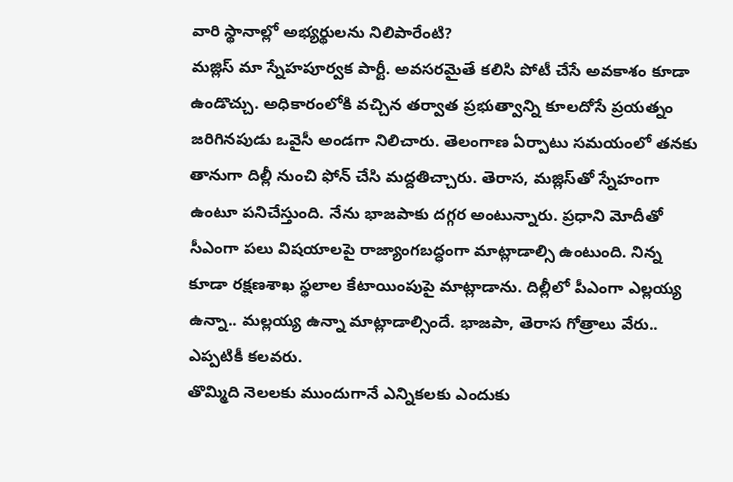వారి స్థానాల్లో అభ్యర్థులను నిలిపారేంటి?
మజ్లిస్‌ మా స్నేహపూర్వక పార్టీ. అవసరమైతే కలిసి పోటీ చేసే అవకాశం కూడా ఉండొచ్చు. అధికారంలోకి వచ్చిన తర్వాత ప్రభుత్వాన్ని కూలదోసే ప్రయత్నం జరిగినపుడు ఒవైసీ అండగా నిలిచారు. తెలంగాణ ఏర్పాటు సమయంలో తనకు తానుగా దిల్లీ నుంచి ఫోన్‌ చేసి మద్దతిచ్చారు. తెరాస, మజ్లిస్‌తో స్నేహంగా ఉంటూ పనిచేస్తుంది. నేను భాజపాకు దగ్గర అంటున్నారు. ప్రధాని మోదీతో సీఎంగా పలు విషయాలపై రాజ్యాంగబద్ధంగా మాట్లాడాల్సి ఉంటుంది. నిన్న కూడా రక్షణశాఖ స్థలాల కేటాయింపుపై మాట్లాడాను. దిల్లీలో పీఎంగా ఎల్లయ్య ఉన్నా.. మల్లయ్య ఉన్నా మాట్లాడాల్సిందే. భాజపా, తెరాస గోత్రాలు వేరు.. ఎప్పటికీ కలవరు.
తొమ్మిది నెలలకు ముందుగానే ఎన్నికలకు ఎందుకు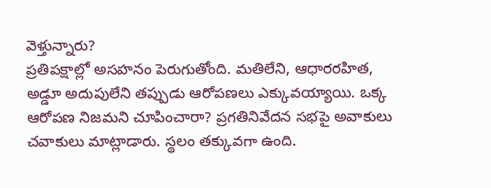వెళ్తున్నారు?
ప్రతిపక్షాల్లో అసహనం పెరుగుతోంది. మతిలేని, ఆధారరహిత, అడ్డూ అదుపులేని తప్పుడు ఆరోపణలు ఎక్కువయ్యాయి. ఒక్క ఆరోపణ నిజమని చూపించారా? ప్రగతినివేదన సభపై అవాకులు చవాకులు మాట్లాడారు. స్థలం తక్కువగా ఉంది.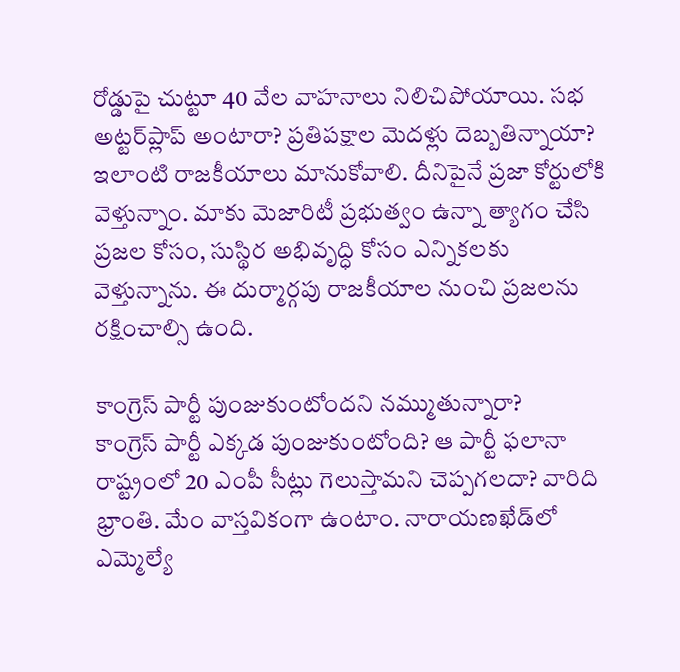రోడ్డుపై చుట్టూ 40 వేల వాహనాలు నిలిచిపోయాయి. సభ అట్టర్‌ప్లాప్‌ అంటారా? ప్రతిపక్షాల మెదళ్లు దెబ్బతిన్నాయా? ఇలాంటి రాజకీయాలు మానుకోవాలి. దీనిపైనే ప్రజా కోర్టులోకి వెళ్తున్నాం. మాకు మెజారిటీ ప్రభుత్వం ఉన్నా త్యాగం చేసి ప్రజల కోసం, సుస్థిర అభివృద్ధి కోసం ఎన్నికలకు వెళ్తున్నాను. ఈ దుర్మార్గపు రాజకీయాల నుంచి ప్రజలను రక్షించాల్సి ఉంది.

కాంగ్రెస్‌ పార్టీ పుంజుకుంటోందని నమ్ముతున్నారా?
కాంగ్రెస్‌ పార్టీ ఎక్కడ పుంజుకుంటోంది? ఆ పార్టీ ఫలానా రాష్ట్రంలో 20 ఎంపీ సీట్లు గెలుస్తామని చెప్పగలదా? వారిది భ్రాంతి. మేం వాస్తవికంగా ఉంటాం. నారాయణఖేడ్‌లో ఎమ్మెల్యే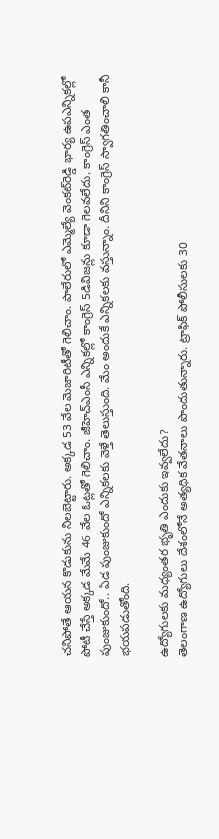చనిపోతే ఆయన కొడుకును నిలబెట్టారు. అక్కడ 53 వేల మెజారిటీతో గెలిచాం. పాలేరులో ఎమ్మెల్యే వెంకట్‌రెడ్డి భార్య ఉపఎన్నికల్లో పోటీ చేస్తే అక్కడ మేమే 46 వేల ఓట్లతో గెలిచాం. జీహెచ్‌ఎంసీ ఎన్నికల్లో కాంగ్రెస్‌ 5డివిజన్లు కూడా గెలవలేదు. కాంగ్రెస్‌ ఎంత పుంజుకుందో.. ఏడ పుంజుకుందో ఎన్నికలకు వెళ్తే తెలుస్తుంది. మేం అందుకే ఎన్నికలకు వస్తున్నాం. దీనిని కాంగ్రెస్‌ స్వాగతించాలి కానీ భయపడుతోంది.

ఉద్యోగులకు మధ్యంతర భృతి ఎందుకు ఇవ్వలేదు?
తెలంగాణ ఉద్యోగులు దేశంలోనే అత్యధిక వేతనాలు పొందుతున్నారు. ట్రాఫిక్‌ పోలీసులకు 30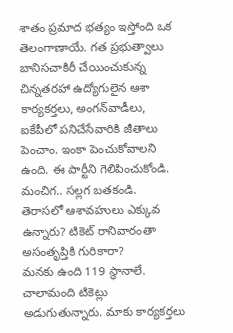శాతం ప్రమాద భత్యం ఇస్తోంది ఒక తెలంగాణాయే. గత ప్రభుత్వాలు బానిసచాకిరీ చేయించుకున్న చిన్నతరహా ఉద్యోగులైన ఆశా కార్యకర్తలు, అంగన్‌వాడీలు, ఐకేపీలో పనిచేసేవారికి జీతాలు పెంచాం. ఇంకా పెంచుకోవాలని ఉంది. ఈ పార్టీని గెలిపించుకోండి. మంచిగ.. సల్లగ బతకండి.
తెరాసలో ఆశావహులు ఎక్కువ ఉన్నారు? టికెట్‌ రానివారంతా అసంతృప్తికి గురికారా?
మనకు ఉంది 119 స్థానాలే. చాలామంది టికెట్లు అడుగుతున్నారు. మాకు కార్యకర్తలు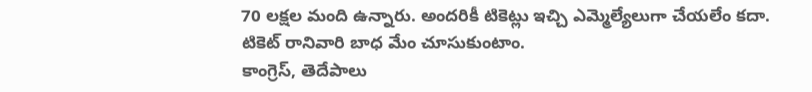70 లక్షల మంది ఉన్నారు. అందరికీ టికెట్లు ఇచ్చి ఎమ్మెల్యేలుగా చేయలేం కదా. టికెట్‌ రానివారి బాధ మేం చూసుకుంటాం.
కాంగ్రెస్‌, తెదేపాలు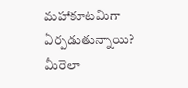మహాకూటమిగా ఏర్పడుతున్నాయి? మీరెలా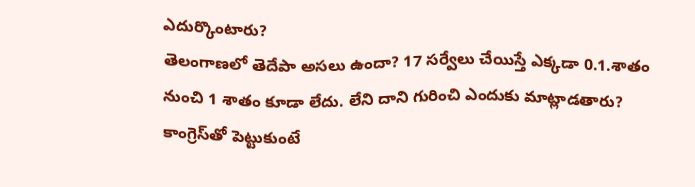ఎదుర్కొంటారు?
తెలంగాణలో తెదేపా అసలు ఉందా? 17 సర్వేలు చేయిస్తే ఎక్కడా 0.1.శాతం నుంచి 1 శాతం కూడా లేదు. లేని దాని గురించి ఎందుకు మాట్లాడతారు? కాంగ్రెస్‌తో పెట్టుకుంటే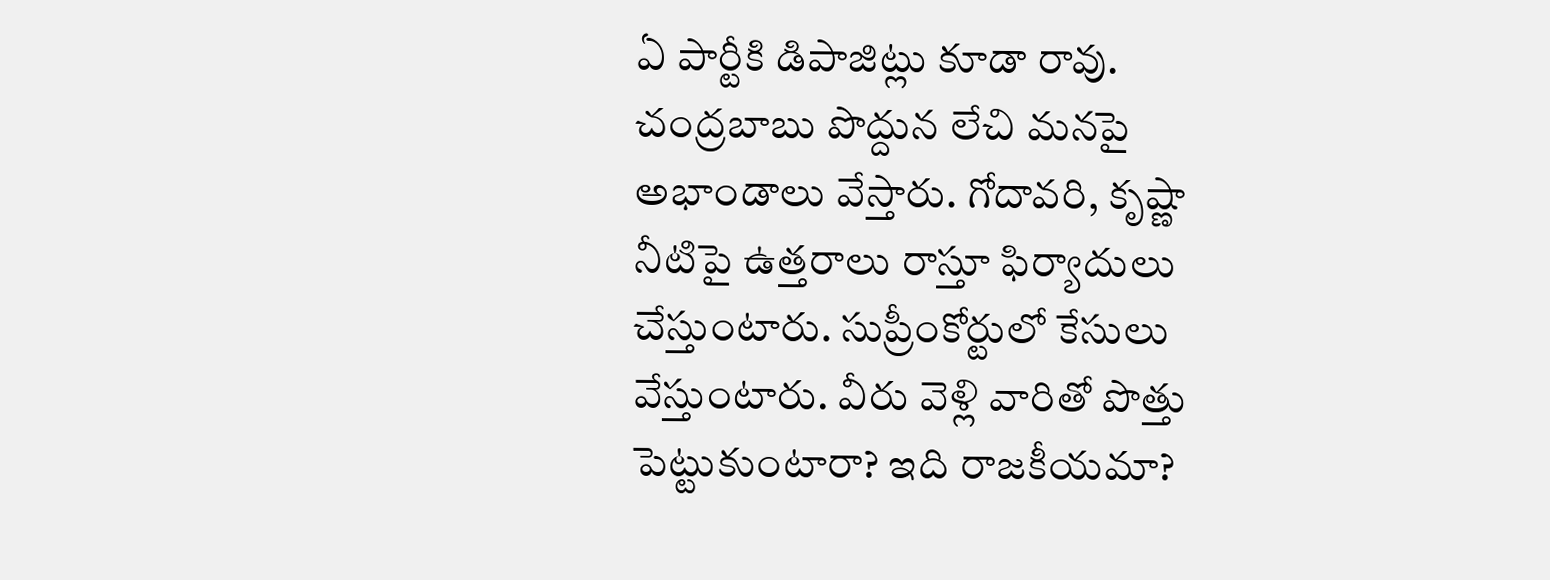ఏ పార్టీకి డిపాజిట్లు కూడా రావు. చంద్రబాబు పొద్దున లేచి మనపై అభాండాలు వేస్తారు. గోదావరి, కృష్ణా నీటిపై ఉత్తరాలు రాస్తూ ఫిర్యాదులు చేస్తుంటారు. సుప్రీంకోర్టులో కేసులు వేస్తుంటారు. వీరు వెళ్లి వారితో పొత్తు పెట్టుకుంటారా? ఇది రాజకీయమా?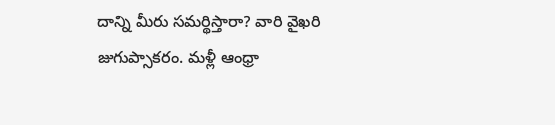దాన్ని మీరు సమర్థిస్తారా? వారి వైఖరి జుగుప్సాకరం. మళ్లీ ఆంధ్రా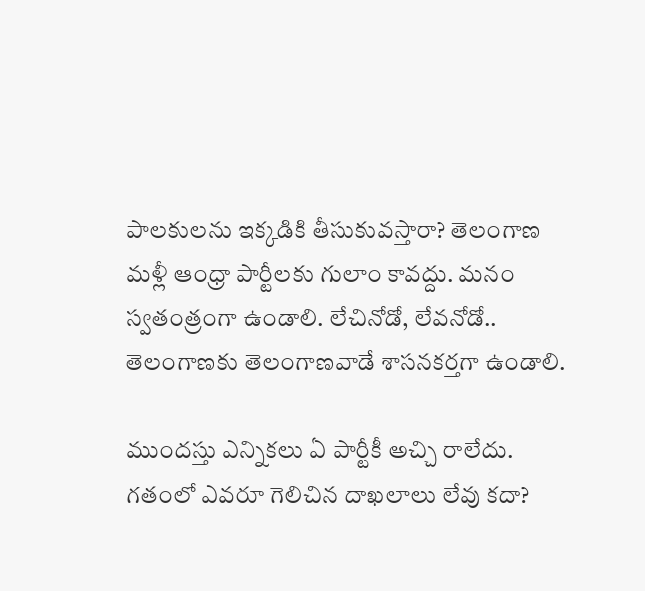పాలకులను ఇక్కడికి తీసుకువస్తారా? తెలంగాణ మళ్లీ ఆంధ్రా పార్టీలకు గులాం కావద్దు. మనం స్వతంత్రంగా ఉండాలి. లేచినోడో, లేవనోడో.. తెలంగాణకు తెలంగాణవాడే శాసనకర్తగా ఉండాలి.

ముందస్తు ఎన్నికలు ఏ పార్టీకీ అచ్చి రాలేదు. గతంలో ఎవరూ గెలిచిన దాఖలాలు లేవు కదా?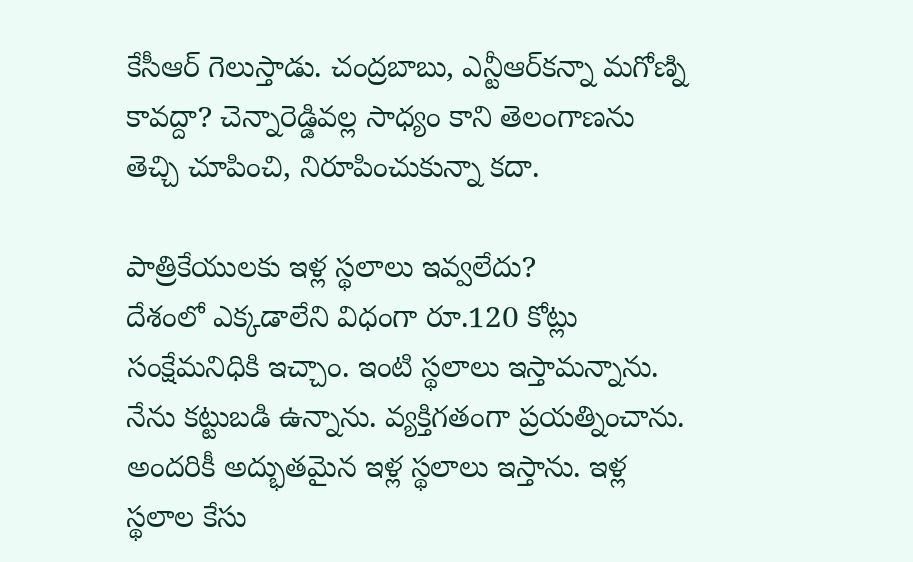కేసీఆర్‌ గెలుస్తాడు. చంద్రబాబు, ఎన్టీఆర్‌కన్నా మగోణ్ని కావద్దా? చెన్నారెడ్డివల్ల సాధ్యం కాని తెలంగాణను తెచ్చి చూపించి, నిరూపించుకున్నా కదా.

పాత్రికేయులకు ఇళ్ల స్థలాలు ఇవ్వలేదు?
దేశంలో ఎక్కడాలేని విధంగా రూ.120 కోట్లు సంక్షేమనిధికి ఇచ్చాం. ఇంటి స్థలాలు ఇస్తామన్నాను. నేను కట్టుబడి ఉన్నాను. వ్యక్తిగతంగా ప్రయత్నించాను. అందరికీ అద్భుతమైన ఇళ్ల స్థలాలు ఇస్తాను. ఇళ్ల స్థలాల కేసు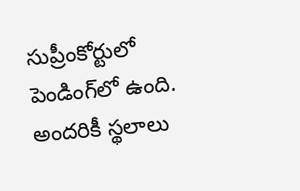సుప్రీంకోర్టులో పెండింగ్‌లో ఉంది. అందరికీ స్థలాలు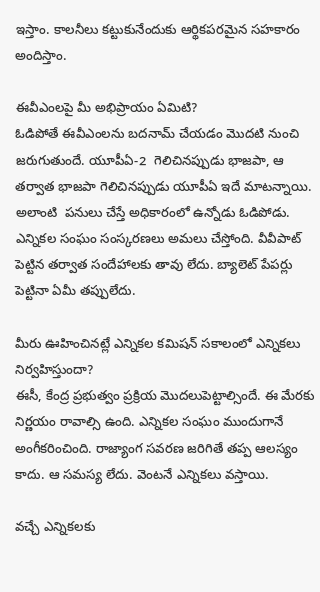ఇస్తాం. కాలనీలు కట్టుకునేందుకు ఆర్థికపరమైన సహకారం అందిస్తాం.

ఈవీఎంలపై మీ అభిప్రాయం ఏమిటి?
ఓడిపోతే ఈవీఎంలను బదనామ్‌ చేయడం మొదటి నుంచి జరుగుతుందే. యూపీఏ-2  గెలిచినప్పుడు భాజపా, ఆ తర్వాత భాజపా గెలిచినప్పుడు యూపీఏ ఇదే మాటన్నాయి. అలాంటి  పనులు చేస్తే అధికారంలో ఉన్నోడు ఓడిపోడు. ఎన్నికల సంఘం సంస్కరణలు అమలు చేస్తోంది. వీవీపాట్‌ పెట్టిన తర్వాత సందేహాలకు తావు లేదు. బ్యాలెట్‌ పేపర్లు పెట్టినా ఏమీ తప్పులేదు.

మీరు ఊహించినట్లే ఎన్నికల కమిషన్‌ సకాలంలో ఎన్నికలు నిర్వహిస్తుందా?
ఈసీ, కేంద్ర ప్రభుత్వం ప్రక్రియ మొదలుపెట్టాల్సిందే. ఈ మేరకు నిర్ణయం రావాల్సి ఉంది. ఎన్నికల సంఘం ముందుగానే అంగీకరించింది. రాజ్యాంగ సవరణ జరిగితే తప్ప ఆలస్యం కాదు. ఆ సమస్య లేదు. వెంట‌నే ఎన్నికలు వస్తాయి.

వచ్చే ఎన్నికలకు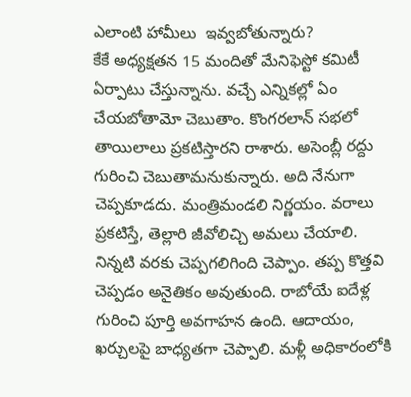ఎలాంటి హామీలు  ఇవ్వబోతున్నారు?
కేకే అధ్యక్షతన 15 మందితో మేనిఫెస్టో కమిటీ ఏర్పాటు చేస్తున్నాను. వచ్చే ఎన్నికల్లో ఏం చేయబోతామో చెబుతాం. కొంగరలాన్‌ సభలో తాయిలాలు ప్రకటిస్తారని రాశారు. అసెంబ్లీ రద్దు గురించి చెబుతామనుకున్నారు. అది నేనుగా చెప్పకూడదు. మంత్రిమండలి నిర్ణయం. వరాలు ప్రకటిస్తే, తెల్లారి జీవోలిచ్చి అమలు చేయాలి. నిన్నటి వరకు చెప్పగలిగింది చెప్పాం. తప్ప కొత్తవి చెప్పడం అనైతికం అవుతుంది. రాబోయే ఐదేళ్ల గురించి పూర్తి అవగాహన ఉంది. ఆదాయం, ఖర్చులపై బాధ్యతగా చెప్పాలి. మళ్లీ అధికారంలోకి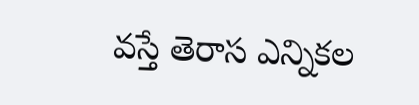వస్తే తెరాస ఎన్నికల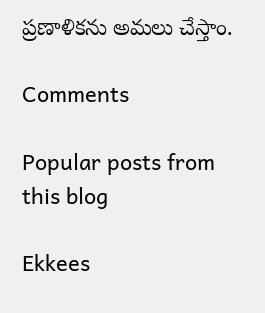ప్రణాళికను అమలు చేస్తాం.

Comments

Popular posts from this blog

Ekkees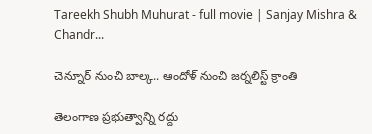Tareekh Shubh Muhurat - full movie | Sanjay Mishra & Chandr...

చెన్నూర్ నుంచి బాల్క.. ఆందోళ్ నుంచి జర్నలిస్ట్ క్రాంతి

తెలంగాణ ప్రభుత్వాన్ని రద్దు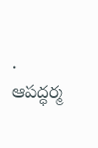. ఆపద్ధర్మ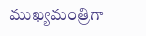ముఖ్యమంత్రిగా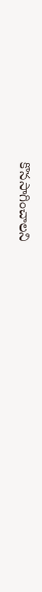కొనసాగించాలని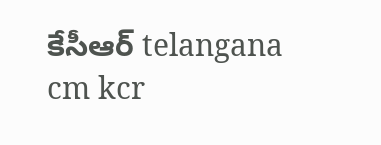కేసీఆర్‌ telangana cm kcr